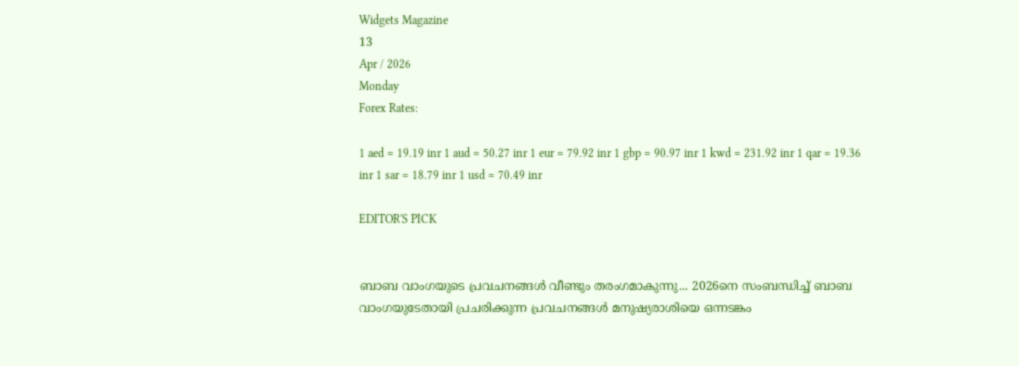Widgets Magazine
13
Apr / 2026
Monday
Forex Rates:

1 aed = 19.19 inr 1 aud = 50.27 inr 1 eur = 79.92 inr 1 gbp = 90.97 inr 1 kwd = 231.92 inr 1 qar = 19.36 inr 1 sar = 18.79 inr 1 usd = 70.49 inr

EDITOR'S PICK


ബാബ വാംഗയുടെ പ്രവചനങ്ങൾ വീണ്ടും തരംഗമാകുന്നു... 2026നെ സംബന്ധിച്ച് ബാബ വാംഗയുടേതായി പ്രചരിക്കുന്ന പ്രവചനങ്ങൾ മനുഷ്യരാശിയെ ഒന്നടങ്കം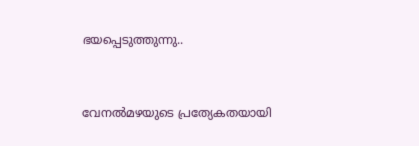ഭയപ്പെടുത്തുന്നു..


വേനൽമഴയുടെ പ്രത്യേകതയായി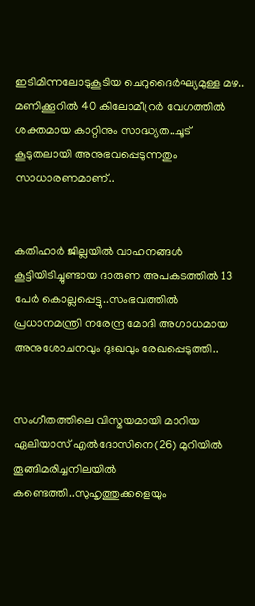ഇടിമിന്നലോടുകൂടിയ ചെറുദൈർഘ്യമുള്ള മഴ.. മണിക്കൂറിൽ 40 കിലോമീറ്രർ വേഗത്തിൽ ശക്തമായ കാറ്റിനും സാദ്ധ്യത..ചൂട് കൂടുതലായി അനുഭവപ്പെടുന്നതും സാധാരണമാണ്..


കതിഹാർ ജില്ലയിൽ വാഹനങ്ങൾ കൂട്ടിയിടിച്ചുണ്ടായ ദാരുണ അപകടത്തിൽ 13 പേർ കൊല്ലപ്പെട്ടു..സംഭവത്തിൽ പ്രധാനമന്ത്രി നരേന്ദ്ര മോദി അഗാധമായ അനുശോചനവും ദുഃഖവും രേഖപ്പെടുത്തി..


സംഗീതത്തിലെ വിസ്മയമായി മാറിയ ഏലിയാസ് എൽദോസിനെ(26) മുറിയിൽ തൂങ്ങിമരിച്ചനിലയിൽ കണ്ടെത്തി..സുഹൃത്തുക്കളെയും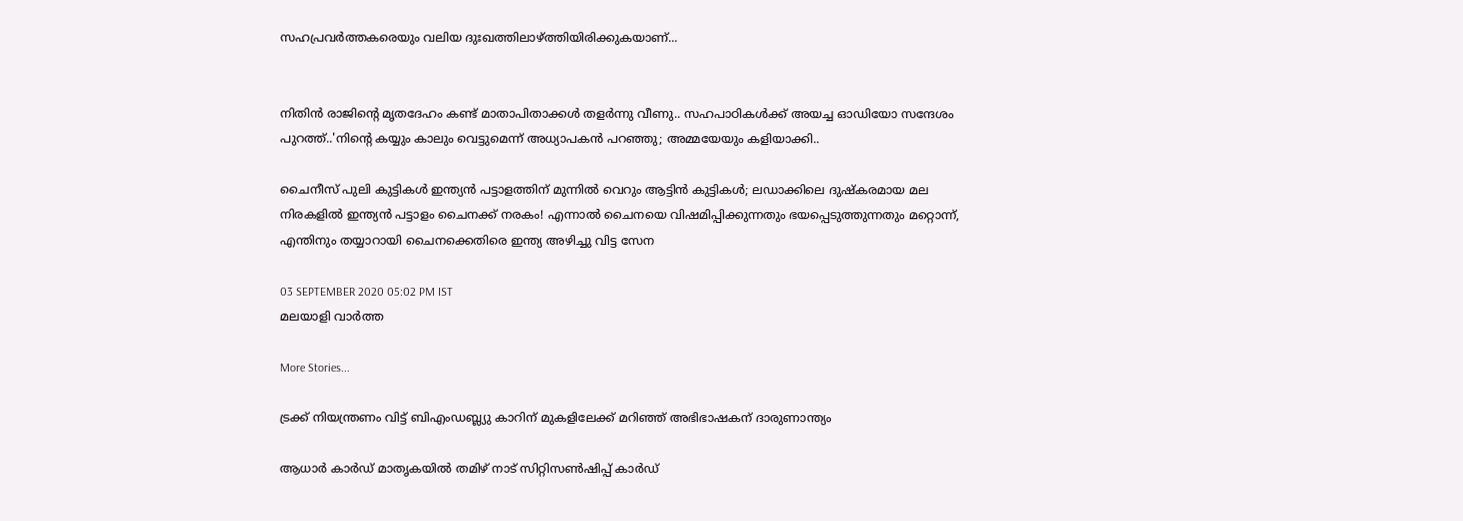സഹപ്രവർത്തകരെയും വലിയ ദുഃഖത്തിലാഴ്ത്തിയിരിക്കുകയാണ്...


നിതിൻ രാജിന്റെ മൃതദേഹം കണ്ട് മാതാപിതാക്കൾ തളർന്നു വീണു.. സഹപാഠികള്‍ക്ക് അയച്ച ഓഡിയോ സന്ദേശം പുറത്ത്..'നിന്റെ കയ്യും കാലും വെട്ടുമെന്ന് അധ്യാപകന്‍ പറഞ്ഞു; അമ്മയേയും കളിയാക്കി..

ചൈനീസ് പുലി കുട്ടികൾ ഇന്ത്യൻ പട്ടാളത്തിന് മുന്നിൽ വെറും ആട്ടിൻ കുട്ടികൾ; ലഡാക്കിലെ ദുഷ്കരമായ മല നിരകളിൽ ഇന്ത്യൻ പട്ടാളം ചൈനക്ക് നരകം! എന്നാൽ ചൈനയെ വിഷമിപ്പിക്കുന്നതും ഭയപ്പെടുത്തുന്നതും മറ്റൊന്ന്, എന്തിനും തയ്യാറായി ചൈനക്കെതിരെ ഇന്ത്യ അഴിച്ചു വിട്ട സേന

03 SEPTEMBER 2020 05:02 PM IST
മലയാളി വാര്‍ത്ത

More Stories...

ട്രക്ക് നിയന്ത്രണം വിട്ട് ബിഎംഡബ്ല്യു കാറിന് മുകളിലേക്ക് മറിഞ്ഞ് അഭിഭാഷകന് ദാരുണാന്ത്യം

ആധാര്‍ കാര്‍ഡ് മാതൃകയില്‍ തമിഴ് നാട് സിറ്റിസണ്‍ഷിപ്പ് കാര്‍ഡ്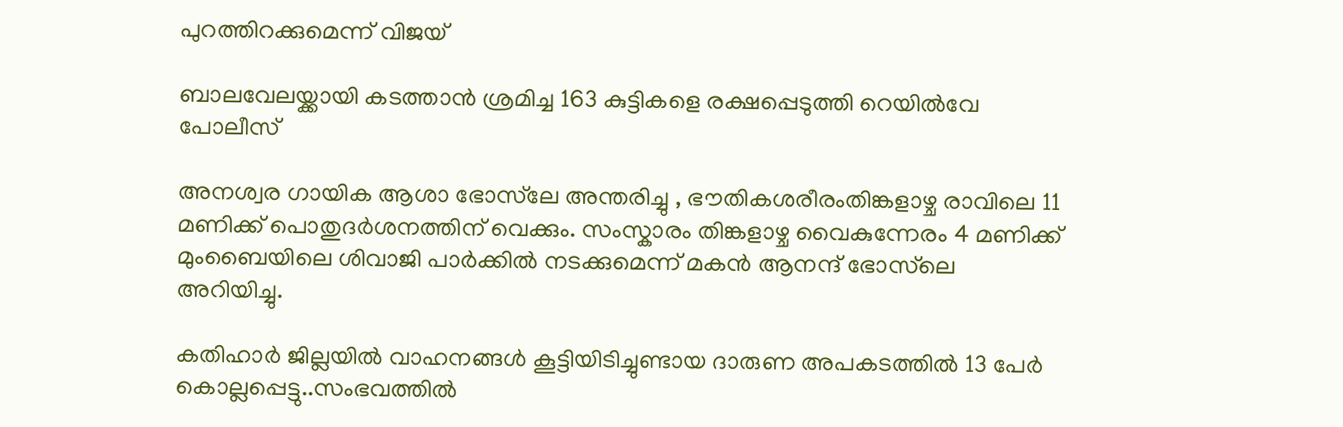പുറത്തിറക്കുമെന്ന് വിജയ്

ബാലവേലയ്ക്കായി കടത്താന്‍ ശ്രമിച്ച 163 കുട്ടികളെ രക്ഷപ്പെടുത്തി റെയില്‍വേ പോലീസ്

അനശ്വര ഗായിക ആശാ ഭോസ്‌ലേ അന്തരിച്ചു , ഭൗതികശരീരംതിങ്കളാഴ്ച രാവിലെ 11 മണിക്ക് പൊതുദർശനത്തിന് വെക്കും. സംസ്കാരം തിങ്കളാഴ്ച വൈകുന്നേരം 4 മണിക്ക് മുംബൈയിലെ ശിവാജി പാർക്കിൽ നടക്കുമെന്ന് മകൻ ആനന്ദ് ഭോസ്‌ലെ അറിയിച്ചു.

കതിഹാർ ജില്ലയിൽ വാഹനങ്ങൾ കൂട്ടിയിടിച്ചുണ്ടായ ദാരുണ അപകടത്തിൽ 13 പേർ കൊല്ലപ്പെട്ടു..സംഭവത്തിൽ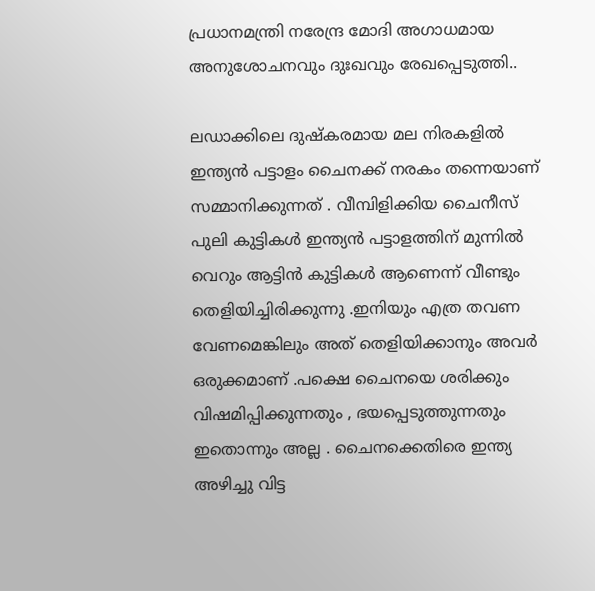പ്രധാനമന്ത്രി നരേന്ദ്ര മോദി അഗാധമായ അനുശോചനവും ദുഃഖവും രേഖപ്പെടുത്തി..

ലഡാക്കിലെ ദുഷ്കരമായ മല നിരകളിൽ ഇന്ത്യൻ പട്ടാളം ചൈനക്ക് നരകം തന്നെയാണ് സമ്മാനിക്കുന്നത് . വീമ്പിളിക്കിയ ചൈനീസ് പുലി കുട്ടികൾ ഇന്ത്യൻ പട്ടാളത്തിന് മുന്നിൽ വെറും ആട്ടിൻ കുട്ടികൾ ആണെന്ന് വീണ്ടും തെളിയിച്ചിരിക്കുന്നു .ഇനിയും എത്ര തവണ വേണമെങ്കിലും അത് തെളിയിക്കാനും അവർ ഒരുക്കമാണ് .പക്ഷെ ചൈനയെ ശരിക്കും വിഷമിപ്പിക്കുന്നതും , ഭയപ്പെടുത്തുന്നതും ഇതൊന്നും അല്ല . ചൈനക്കെതിരെ ഇന്ത്യ അഴിച്ചു വിട്ട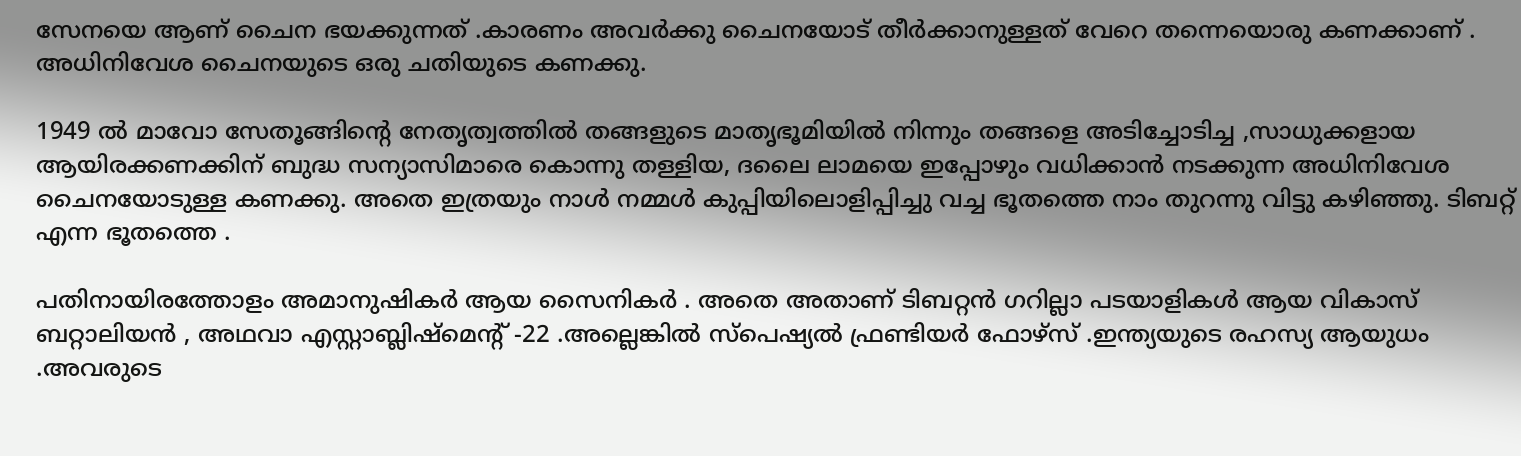സേനയെ ആണ് ചൈന ഭയക്കുന്നത് .കാരണം അവർക്കു ചൈനയോട് തീർക്കാനുള്ളത് വേറെ തന്നെയൊരു കണക്കാണ് . അധിനിവേശ ചൈനയുടെ ഒരു ചതിയുടെ കണക്കു.

1949 ൽ മാവോ സേതൂങ്ങിന്റെ നേതൃത്വത്തിൽ തങ്ങളുടെ മാതൃഭൂമിയിൽ നിന്നും തങ്ങളെ അടിച്ചോടിച്ച ,സാധുക്കളായ ആയിരക്കണക്കിന് ബുദ്ധ സന്യാസിമാരെ കൊന്നു തള്ളിയ, ദലൈ ലാമയെ ഇപ്പോഴും വധിക്കാൻ നടക്കുന്ന അധിനിവേശ ചൈനയോടുള്ള കണക്കു. അതെ ഇത്രയും നാൾ നമ്മൾ കുപ്പിയിലൊളിപ്പിച്ചു വച്ച ഭൂതത്തെ നാം തുറന്നു വിട്ടു കഴിഞ്ഞു. ടിബറ്റ് എന്ന ഭൂതത്തെ .

പതിനായിരത്തോളം അമാനുഷികർ ആയ സൈനികർ . അതെ അതാണ് ടിബറ്റൻ ഗറില്ലാ പടയാളികൾ ആയ വികാസ് ബറ്റാലിയൻ , അഥവാ എസ്റ്റാബ്ലിഷ്‌മെന്റ് -22 .അല്ലെങ്കിൽ സ്പെഷ്യൽ ഫ്രണ്ടിയർ ഫോഴ്സ് .ഇന്ത്യയുടെ രഹസ്യ ആയുധം .അവരുടെ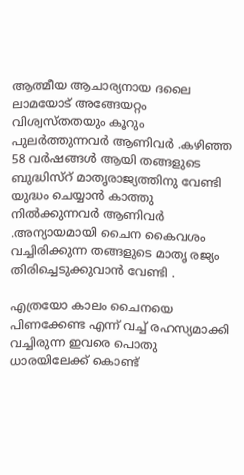ആത്മീയ ആചാര്യനായ ദലൈ ലാമയോട് അങ്ങേയറ്റം വിശ്വസ്തതയും കൂറും പുലർത്തുന്നവർ ആണിവർ .കഴിഞ്ഞ 58 വർഷങ്ങൾ ആയി തങ്ങളുടെ ബുദ്ധിസ്റ് മാതൃരാജ്യത്തിനു വേണ്ടി യുദ്ധം ചെയ്യാൻ കാത്തു നിൽക്കുന്നവർ ആണിവർ .അന്യായമായി ചൈന കൈവശം വച്ചിരിക്കുന്ന തങ്ങളുടെ മാതൃ രജ്യം തിരിച്ചെടുക്കുവാൻ വേണ്ടി .

എത്രയോ കാലം ചൈനയെ പിണക്കേണ്ട എന്ന് വച്ച് രഹസ്യമാക്കി വച്ചിരുന്ന ഇവരെ പൊതു ധാരയിലേക്ക് കൊണ്ട്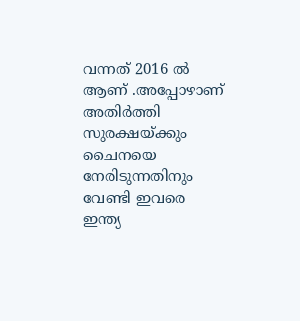വന്നത് 2016 ൽ ആണ് .അപ്പോഴാണ് അതിർത്തി സുരക്ഷയ്ക്കും ചൈനയെ നേരിടുന്നതിനും വേണ്ടി ഇവരെ ഇന്ത്യ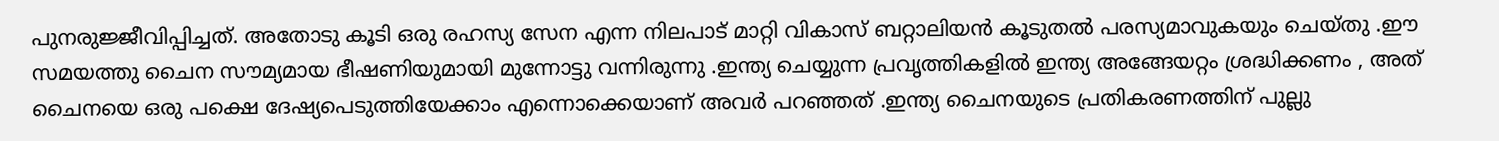പുനരുജ്ജീവിപ്പിച്ചത്. അതോടു കൂടി ഒരു രഹസ്യ സേന എന്ന നിലപാട് മാറ്റി വികാസ് ബറ്റാലിയൻ കൂടുതൽ പരസ്യമാവുകയും ചെയ്തു .ഈ സമയത്തു ചൈന സൗമ്യമായ ഭീഷണിയുമായി മുന്നോട്ടു വന്നിരുന്നു .ഇന്ത്യ ചെയ്യുന്ന പ്രവൃത്തികളിൽ ഇന്ത്യ അങ്ങേയറ്റം ശ്രദ്ധിക്കണം , അത് ചൈനയെ ഒരു പക്ഷെ ദേഷ്യപെടുത്തിയേക്കാം എന്നൊക്കെയാണ് അവർ പറഞ്ഞത് .ഇന്ത്യ ചൈനയുടെ പ്രതികരണത്തിന് പുല്ലു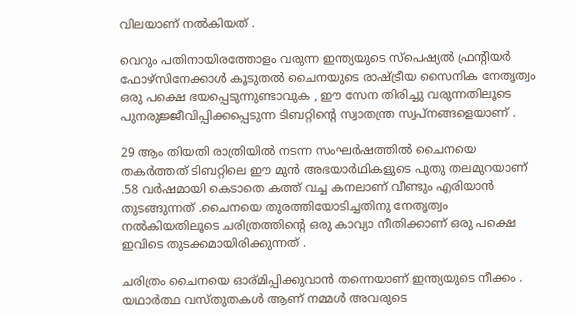വിലയാണ് നൽകിയത് .

വെറും പതിനായിരത്തോളം വരുന്ന ഇന്ത്യയുടെ സ്പെഷ്യൽ ഫ്രന്റിയർ ഫോഴ്‌സിനേക്കാൾ കൂടുതൽ ചൈനയുടെ രാഷ്ട്രീയ സൈനിക നേതൃത്വം ഒരു പക്ഷെ ഭയപ്പെടുന്നുണ്ടാവുക , ഈ സേന തിരിച്ചു വരുന്നതിലൂടെ പുനരുജ്ജീവിപ്പിക്കപ്പെടുന്ന ടിബറ്റിന്റെ സ്വാതന്ത്ര സ്വപ്നങ്ങളെയാണ് .

29 ആം തിയതി രാത്രിയിൽ നടന്ന സംഘർഷത്തിൽ ചൈനയെ തകർത്തത് ടിബറ്റിലെ ഈ മുൻ അഭയാർഥികളുടെ പുതു തലമുറയാണ് .58 വർഷമായി കെടാതെ കത്ത് വച്ച കനലാണ് വീണ്ടും എരിയാൻ തുടങ്ങുന്നത് .ചൈനയെ തുരത്തിയോടിച്ചതിനു നേതൃത്വം നൽകിയതിലൂടെ ചരിത്രത്തിന്റെ ഒരു കാവ്യാ നീതിക്കാണ് ഒരു പക്ഷെ ഇവിടെ തുടക്കമായിരിക്കുന്നത് .

ചരിത്രം ചൈനയെ ഓര്മിപ്പിക്കുവാൻ തന്നെയാണ് ഇന്ത്യയുടെ നീക്കം . യഥാർത്ഥ വസ്തുതകൾ ആണ് നമ്മൾ അവരുടെ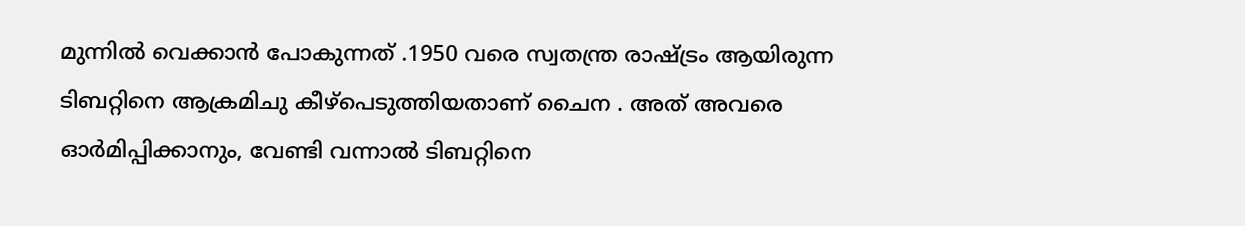മുന്നിൽ വെക്കാൻ പോകുന്നത് .1950 വരെ സ്വതന്ത്ര രാഷ്ട്രം ആയിരുന്ന ടിബറ്റിനെ ആക്രമിചു കീഴ്പെടുത്തിയതാണ് ചൈന . അത് അവരെ ഓർമിപ്പിക്കാനും, വേണ്ടി വന്നാൽ ടിബറ്റിനെ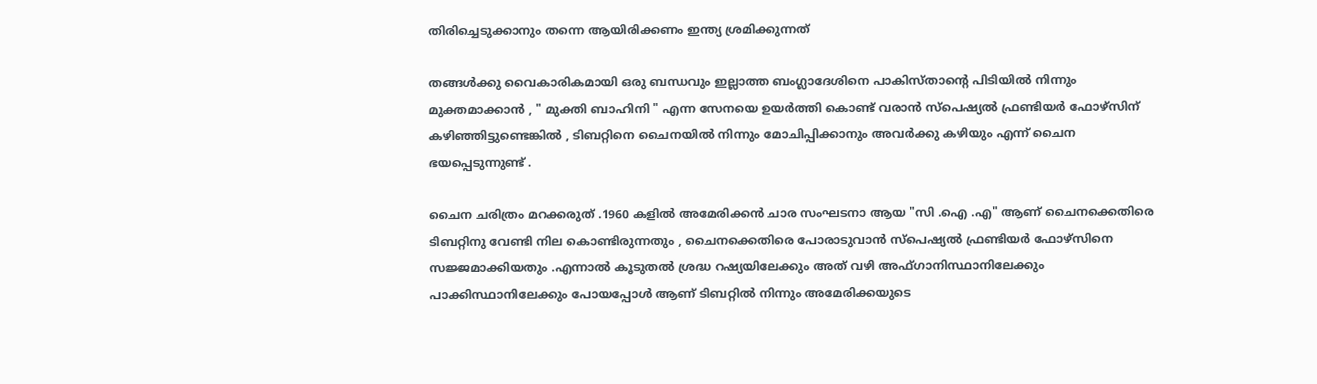തിരിച്ചെടുക്കാനും തന്നെ ആയിരിക്കണം ഇന്ത്യ ശ്രമിക്കുന്നത്

തങ്ങൾക്കു വൈകാരികമായി ഒരു ബന്ധവും ഇല്ലാത്ത ബംഗ്ലാദേശിനെ പാകിസ്താന്റെ പിടിയിൽ നിന്നും മുക്തമാക്കാൻ , " മുക്തി ബാഹിനി " എന്ന സേനയെ ഉയർത്തി കൊണ്ട് വരാൻ സ്പെഷ്യൽ ഫ്രണ്ടിയർ ഫോഴ്‌സിന് കഴിഞ്ഞിട്ടുണ്ടെങ്കിൽ , ടിബറ്റിനെ ചൈനയിൽ നിന്നും മോചിപ്പിക്കാനും അവർക്കു കഴിയും എന്ന് ചൈന ഭയപ്പെടുന്നുണ്ട് .

ചൈന ചരിത്രം മറക്കരുത് .1960 കളിൽ അമേരിക്കൻ ചാര സംഘടനാ ആയ "സി .ഐ .എ" ആണ് ചൈനക്കെതിരെ ടിബറ്റിനു വേണ്ടി നില കൊണ്ടിരുന്നതും , ചൈനക്കെതിരെ പോരാടുവാൻ സ്പെഷ്യൽ ഫ്രണ്ടിയർ ഫോഴ്‌സിനെ സജ്ജമാക്കിയതും .എന്നാൽ കൂടുതൽ ശ്രദ്ധ റഷ്യയിലേക്കും അത് വഴി അഫ്ഗാനിസ്ഥാനിലേക്കും പാക്കിസ്ഥാനിലേക്കും പോയപ്പോൾ ആണ് ടിബറ്റിൽ നിന്നും അമേരിക്കയുടെ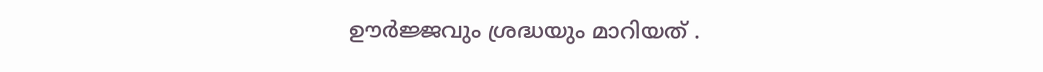ഊർജ്ജവും ശ്രദ്ധയും മാറിയത് .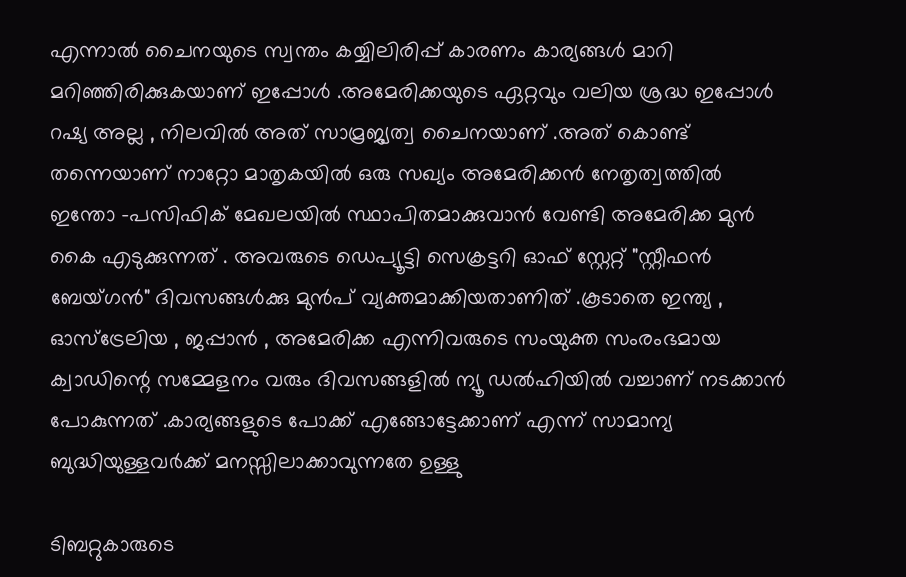എന്നാൽ ചൈനയുടെ സ്വന്തം കയ്യിലിരിപ്പ് കാരണം കാര്യങ്ങൾ മാറി മറിഞ്ഞിരിക്കുകയാണ് ഇപ്പോൾ .അമേരിക്കയുടെ ഏറ്റവും വലിയ ശ്രദ്ധ ഇപ്പോൾ റഷ്യ അല്ല , നിലവിൽ അത് സാമ്രജ്യത്വ ചൈനയാണ് .അത് കൊണ്ട് തന്നെയാണ് നാറ്റോ മാതൃകയിൽ ഒരു സഖ്യം അമേരിക്കൻ നേതൃത്വത്തിൽ ഇന്തോ -പസിഫിക് മേഖലയിൽ സ്ഥാപിതമാക്കുവാൻ വേണ്ടി അമേരിക്ക മുൻ കൈ എടുക്കുന്നത് . അവരുടെ ഡെപ്യൂട്ടി സെക്രട്ടറി ഓഫ് സ്റ്റേറ്റ് "സ്റ്റീഫൻ ബേയ്ഗൻ" ദിവസങ്ങൾക്കു മുൻപ് വ്യക്തമാക്കിയതാണിത് .കൂടാതെ ഇന്ത്യ , ഓസ്ട്രേലിയ , ജപ്പാൻ , അമേരിക്ക എന്നിവരുടെ സംയുക്ത സംരംഭമായ ക്വാഡിന്റെ സമ്മേളനം വരും ദിവസങ്ങളിൽ ന്യൂ ഡൽഹിയിൽ വച്ചാണ് നടക്കാൻ പോകുന്നത് .കാര്യങ്ങളുടെ പോക്ക് എങ്ങോട്ടേക്കാണ് എന്ന് സാമാന്യ ബുദ്ധിയുള്ളവർക്ക് മനസ്സിലാക്കാവുന്നതേ ഉള്ളു

ടിബറ്റുകാരുടെ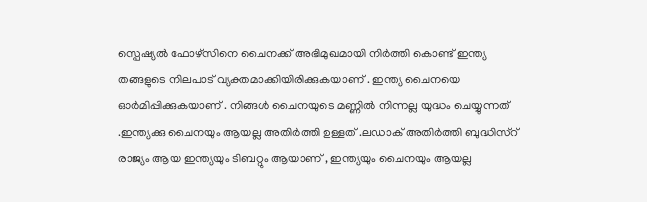സ്പെഷ്യൽ ഫോഴ്‌സിനെ ചൈനക്ക് അഭിമുഖമായി നിർത്തി കൊണ്ട് ഇന്ത്യ തങ്ങളുടെ നിലപാട് വ്യക്തമാക്കിയിരിക്കുകയാണ് . ഇന്ത്യ ചൈനയെ ഓർമിപ്പിക്കുകയാണ് . നിങ്ങൾ ചൈനയുടെ മണ്ണിൽ നിന്നല്ല യുദ്ധം ചെയ്യുന്നത് .ഇന്ത്യക്കു ചൈനയും ആയല്ല അതിർത്തി ഉള്ളത് .ലഡാക് അതിർത്തി ബുദ്ധിസ്റ് രാജ്യം ആയ ഇന്ത്യയും ടിബറ്റും ആയാണ് , ഇന്ത്യയും ചൈനയും ആയല്ല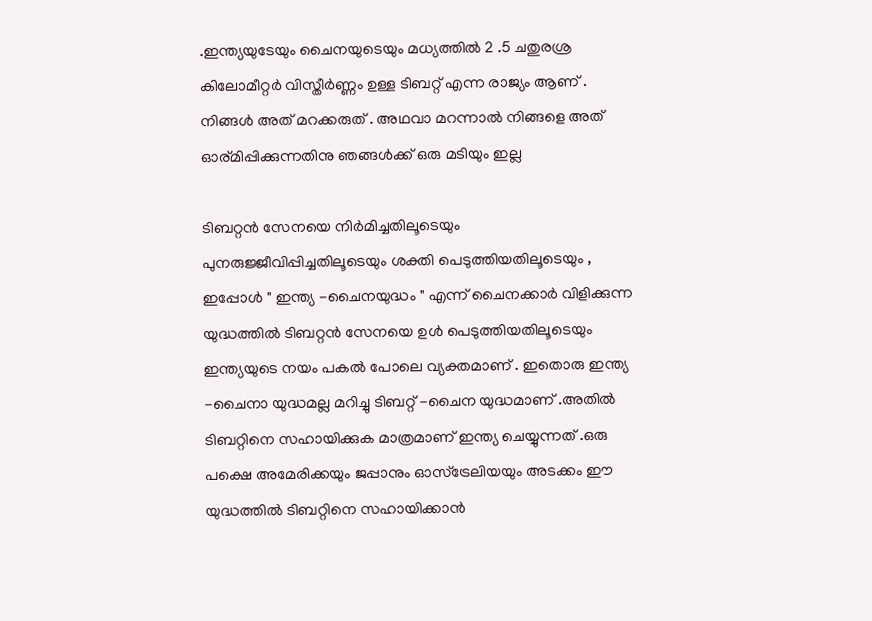.ഇന്ത്യയുടേയും ചൈനയുടെയും മധ്യത്തിൽ 2 .5 ചതുരശ്ര കിലോമീറ്റർ വിസ്തീർണ്ണം ഉള്ള ടിബറ്റ് എന്ന രാജ്യം ആണ് . നിങ്ങൾ അത് മറക്കരുത് . അഥവാ മറന്നാൽ നിങ്ങളെ അത് ഓര്മിപ്പിക്കുന്നതിനു ഞങ്ങൾക്ക് ഒരു മടിയും ഇല്ല

ടിബറ്റൻ സേനയെ നിർമിച്ചതിലൂടെയും പുനരുജ്ജീവിപ്പിച്ചതിലൂടെയും ശക്തി പെടുത്തിയതിലൂടെയും , ഇപ്പോൾ " ഇന്ത്യ -ചൈനയുദ്ധം " എന്ന് ചൈനക്കാർ വിളിക്കുന്ന യുദ്ധത്തിൽ ടിബറ്റൻ സേനയെ ഉൾ പെടുത്തിയതിലൂടെയും ഇന്ത്യയുടെ നയം പകൽ പോലെ വ്യക്തമാണ് . ഇതൊരു ഇന്ത്യ -ചൈനാ യുദ്ധമല്ല മറിച്ചു ടിബറ്റ് -ചൈന യുദ്ധമാണ് .അതിൽ ടിബറ്റിനെ സഹായിക്കുക മാത്രമാണ് ഇന്ത്യ ചെയ്യുന്നത് .ഒരു പക്ഷെ അമേരിക്കയും ജപ്പാനും ഓസ്‌ട്രേലിയയും അടക്കം ഈ യുദ്ധത്തിൽ ടിബറ്റിനെ സഹായിക്കാൻ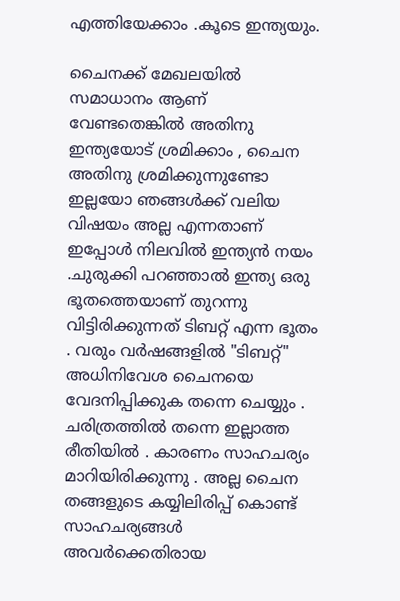എത്തിയേക്കാം .കൂടെ ഇന്ത്യയും.

ചൈനക്ക് മേഖലയിൽ സമാധാനം ആണ് വേണ്ടതെങ്കിൽ അതിനു ഇന്ത്യയോട് ശ്രമിക്കാം , ചൈന അതിനു ശ്രമിക്കുന്നുണ്ടോ ഇല്ലയോ ഞങ്ങൾക്ക് വലിയ വിഷയം അല്ല എന്നതാണ് ഇപ്പോൾ നിലവിൽ ഇന്ത്യൻ നയം .ചുരുക്കി പറഞ്ഞാൽ ഇന്ത്യ ഒരു ഭൂതത്തെയാണ് തുറന്നു വിട്ടിരിക്കുന്നത് ടിബറ്റ് എന്ന ഭൂതം . വരും വർഷങ്ങളിൽ "ടിബറ്റ്" അധിനിവേശ ചൈനയെ വേദനിപ്പിക്കുക തന്നെ ചെയ്യും . ചരിത്രത്തിൽ തന്നെ ഇല്ലാത്ത രീതിയിൽ . കാരണം സാഹചര്യം മാറിയിരിക്കുന്നു . അല്ല ചൈന തങ്ങളുടെ കയ്യിലിരിപ്പ് കൊണ്ട് സാഹചര്യങ്ങൾ അവർക്കെതിരായ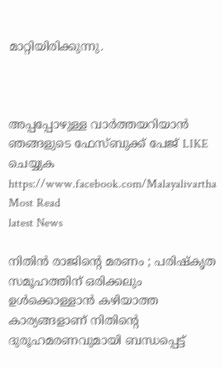മാറ്റിയിരിക്കുന്നു.



അപ്പപ്പോഴുള്ള വാര്‍ത്തയറിയാന്‍ ഞങ്ങളുടെ ഫേസ്‌ബുക്ക്‌ പേജ് LIKE ചെയ്യുക
https://www.facebook.com/Malayalivartha
Most Read
latest News

നിതിന്‍ രാജിന്റെ മരണം ; പരിഷ്‌കൃത സമൂഹത്തിന് ഒരിക്കലും ഉള്‍ക്കൊള്ളാന്‍ കഴിയാത്ത കാര്യങ്ങളാണ് നിതിന്റെ ദുരൂഹമരണവുമായി ബന്ധപ്പെട്ട്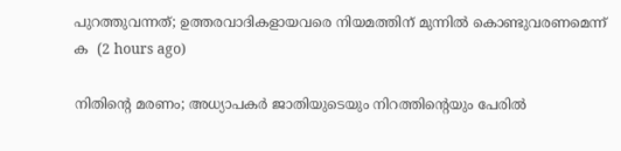പുറത്തുവന്നത്; ഉത്തരവാദികളായവരെ നിയമത്തിന് മുന്നില്‍ കൊണ്ടുവരണമെന്ന് ക  (2 hours ago)

നിതിന്റെ മരണം; അധ്യാപകർ ജാതിയുടെയും നിറത്തിന്റെയും പേരിൽ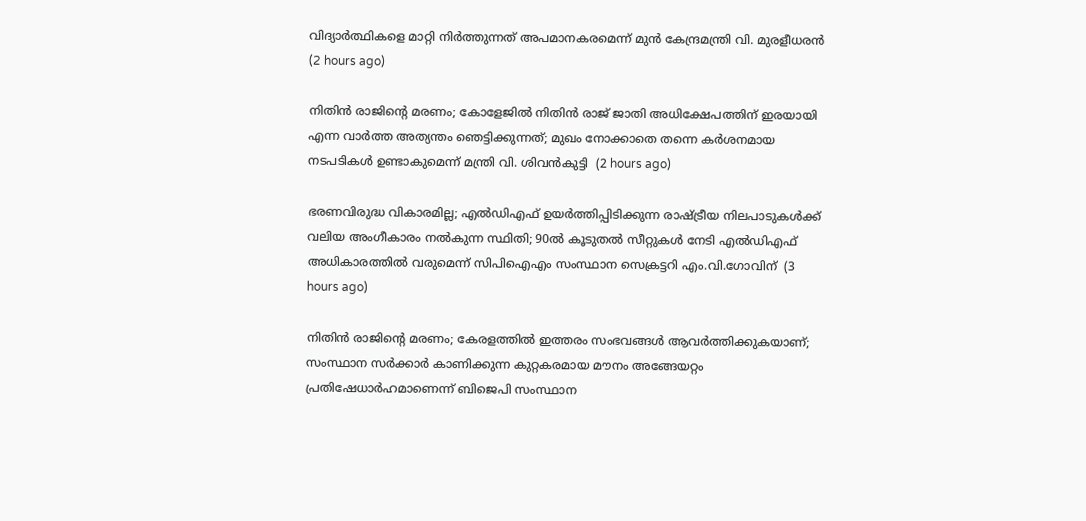വിദ്യാർത്ഥികളെ മാറ്റി നിർത്തുന്നത് അപമാനകരമെന്ന് മുൻ കേന്ദ്രമന്ത്രി വി. മുരളീധരൻ  (2 hours ago)

നിതിൻ രാജിന്റെ മരണം; കോളേജിൽ നിതിൻ രാജ് ജാതി അധിക്ഷേപത്തിന് ഇരയായി എന്ന വാർത്ത അത്യന്തം ഞെട്ടിക്കുന്നത്; മുഖം നോക്കാതെ തന്നെ കർശനമായ നടപടികൾ ഉണ്ടാകുമെന്ന് മന്ത്രി വി. ശിവൻകുട്ടി  (2 hours ago)

ഭരണവിരുദ്ധ വികാരമില്ല; എൽഡിഎഫ് ഉയർത്തിപ്പിടിക്കുന്ന രാഷ്ട്രീയ നിലപാടുകൾക്ക് വലിയ അംഗീകാരം നൽകുന്ന സ്ഥിതി; 90ൽ കൂടുതൽ സീറ്റുകൾ നേടി എൽഡിഎഫ് അധികാരത്തിൽ വരുമെന്ന് സിപിഐഎം സംസ്ഥാന സെക്രട്ടറി എം.വി.ഗോവിന്  (3 hours ago)

നിതിന്‍ രാജിന്റെ മരണം; കേരളത്തില്‍ ഇത്തരം സംഭവങ്ങള്‍ ആവര്‍ത്തിക്കുകയാണ്; സംസ്ഥാന സര്‍ക്കാര്‍ കാണിക്കുന്ന കുറ്റകരമായ മൗനം അങ്ങേയറ്റം പ്രതിഷേധാര്‍ഹമാണെന്ന് ബിജെപി സംസ്ഥാന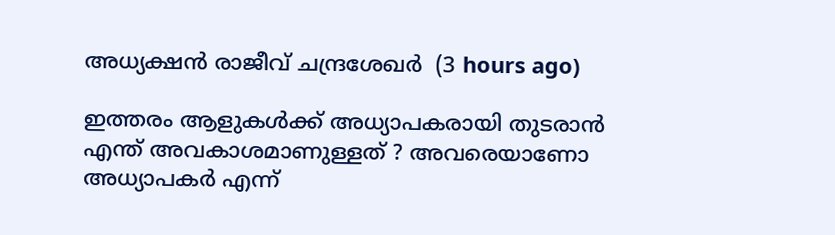അധ്യക്ഷന്‍ രാജീവ് ചന്ദ്രശേഖര്‍  (3 hours ago)

ഇത്തരം ആളുകള്‍ക്ക് അധ്യാപകരായി തുടരാന്‍ എന്ത് അവകാശമാണുള്ളത് ? അവരെയാണോ അധ്യാപകര്‍ എന്ന്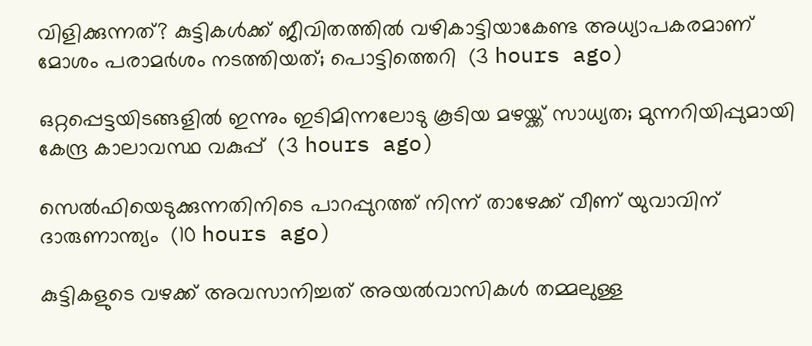വിളിക്കുന്നത്? കുട്ടികള്‍ക്ക് ജീവിതത്തില്‍ വഴികാട്ടിയാകേണ്ട അധ്യാപകരമാണ് മോശം പരാമര്‍ശം നടത്തിയത്; പൊട്ടിത്തെറി  (3 hours ago)

ഒറ്റപ്പെട്ടയിടങ്ങളിൽ ഇന്നും ഇടിമിന്നലോടു കൂടിയ മഴയ്ക്ക് സാധ്യത; മുന്നറിയിപ്പുമായി കേന്ദ്ര കാലാവസ്ഥ വകുപ്പ്  (3 hours ago)

സെല്‍ഫിയെടുക്കുന്നതിനിടെ പാറപ്പുറത്ത് നിന്ന് താഴേക്ക് വീണ് യുവാവിന് ദാരുണാന്ത്യം  (10 hours ago)

കുട്ടികളുടെ വഴക്ക് അവസാനിച്ചത് അയല്‍വാസികള്‍ തമ്മലുള്ള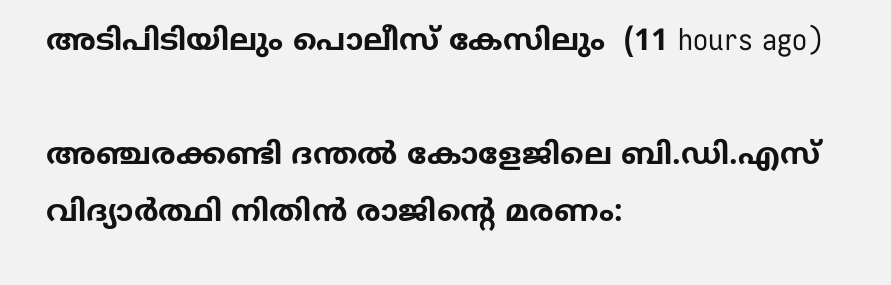അടിപിടിയിലും പൊലീസ് കേസിലും  (11 hours ago)

അഞ്ചരക്കണ്ടി ദന്തല്‍ കോളേജിലെ ബി.ഡി.എസ് വിദ്യാര്‍ത്ഥി നിതിന്‍ രാജിന്റെ മരണം: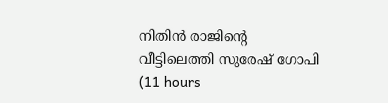നിതിന്‍ രാജിന്റെ വീട്ടിലെത്തി സുരേഷ് ഗോപി  (11 hours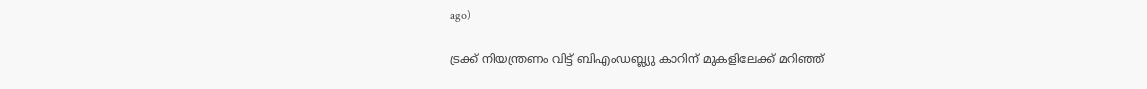ago)

ട്രക്ക് നിയന്ത്രണം വിട്ട് ബിഎംഡബ്ല്യു കാറിന് മുകളിലേക്ക് മറിഞ്ഞ്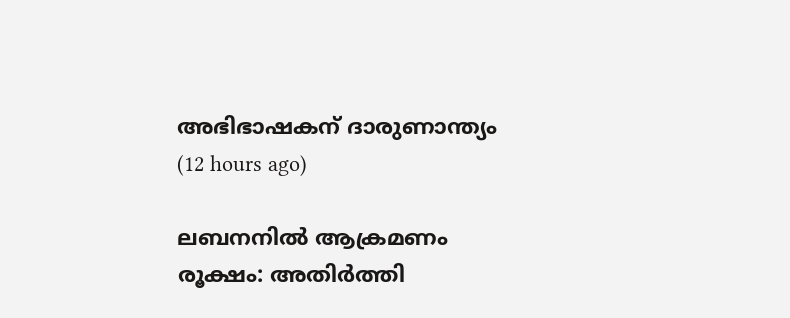അഭിഭാഷകന് ദാരുണാന്ത്യം  (12 hours ago)

ലബനനില്‍ ആക്രമണം രൂക്ഷം: അതിര്‍ത്തി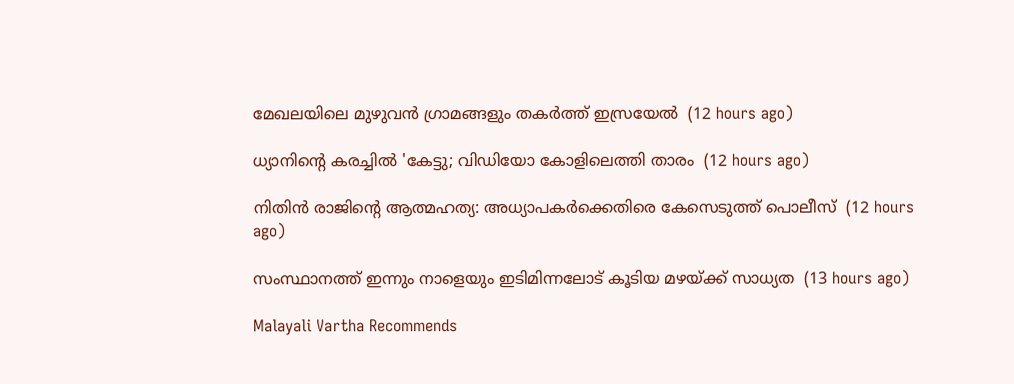മേഖലയിലെ മുഴുവന്‍ ഗ്രാമങ്ങളും തകര്‍ത്ത് ഇസ്രയേല്‍  (12 hours ago)

ധ്യാനിന്റെ കരച്ചില്‍ 'കേട്ടു; വിഡിയോ കോളിലെത്തി താരം  (12 hours ago)

നിതിന്‍ രാജിന്റെ ആത്മഹത്യ: അധ്യാപകര്‍ക്കെതിരെ കേസെടുത്ത് പൊലീസ്  (12 hours ago)

സംസ്ഥാനത്ത് ഇന്നും നാളെയും ഇടിമിന്നലോട് കൂടിയ മഴയ്ക്ക് സാധ്യത  (13 hours ago)

Malayali Vartha Recommends